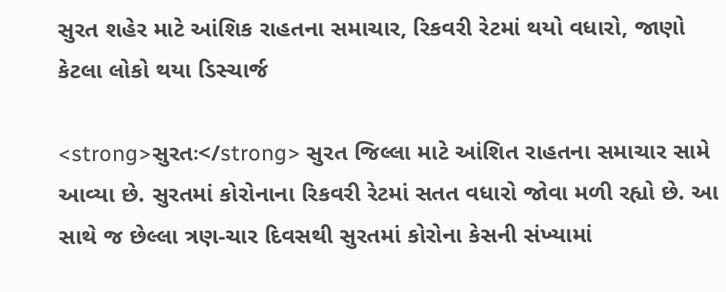સુરત શહેર માટે આંશિક રાહતના સમાચાર, રિકવરી રેટમાં થયો વધારો, જાણો કેટલા લોકો થયા ડિસ્ચાર્જ

<strong>સુરતઃ</strong> સુરત જિલ્લા માટે આંશિત રાહતના સમાચાર સામે આવ્યા છે. સુરતમાં કોરોનાના રિકવરી રેટમાં સતત વધારો જોવા મળી રહ્યો છે. આ સાથે જ છેલ્લા ત્રણ-ચાર દિવસથી સુરતમાં કોરોના કેસની સંખ્યામાં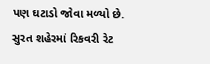પણ ઘટાડો જોવા મળ્યો છે. સુરત શહેરમાં રિકવરી રેટ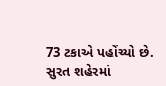73 ટકાએ પહોંચ્યો છે. સુરત શહેરમાં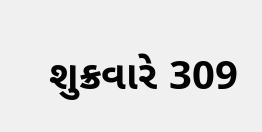શુક્રવારે 309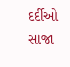દર્દીઓ સાજા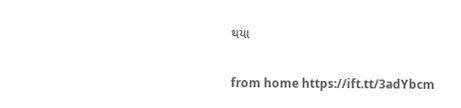થયા

from home https://ift.tt/3adYbcm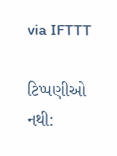via IFTTT

ટિપ્પણીઓ નથી: